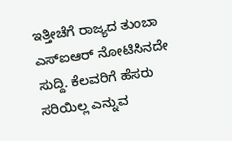ಇತ್ತೀಚೆಗೆ ರಾಜ್ಯದ ತುಂಬಾ ಎಸ್ಐಆರ್ ನೋಟಿಸಿನದೇ ಸುದ್ದಿ. ಕೆಲವರಿಗೆ ಹೆಸರು ಸರಿಯಿಲ್ಲ ಎನ್ನುವ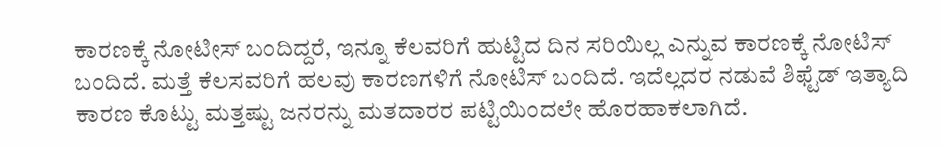ಕಾರಣಕ್ಕೆ ನೋಟೀಸ್ ಬಂದಿದ್ದರೆ, ಇನ್ನೂ ಕೆಲವರಿಗೆ ಹುಟ್ಟಿದ ದಿನ ಸರಿಯಿಲ್ಲ ಎನ್ನುವ ಕಾರಣಕ್ಕೆ ನೋಟಿಸ್ ಬಂದಿದೆ. ಮತ್ತೆ ಕೆಲಸವರಿಗೆ ಹಲವು ಕಾರಣಗಳಿಗೆ ನೋಟಿಸ್ ಬಂದಿದೆ. ಇದೆಲ್ಲದರ ನಡುವೆ ಶಿಫ್ಟೆಡ್ ಇತ್ಯಾದಿ ಕಾರಣ ಕೊಟ್ಟು ಮತ್ತಷ್ಟು ಜನರನ್ನು ಮತದಾರರ ಪಟ್ಟಿಯಿಂದಲೇ ಹೊರಹಾಕಲಾಗಿದೆ.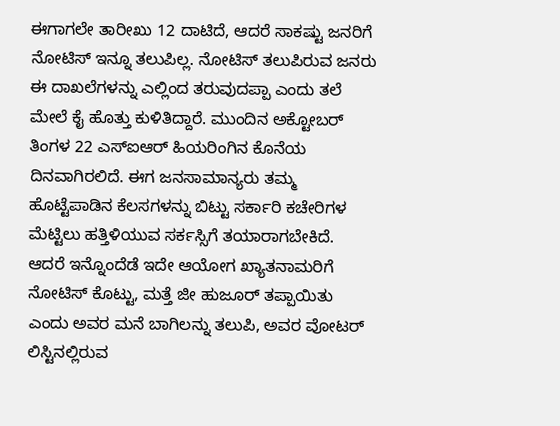ಈಗಾಗಲೇ ತಾರೀಖು 12 ದಾಟಿದೆ, ಆದರೆ ಸಾಕಷ್ಟು ಜನರಿಗೆ ನೋಟಿಸ್ ಇನ್ನೂ ತಲುಪಿಲ್ಲ. ನೋಟಿಸ್ ತಲುಪಿರುವ ಜನರು ಈ ದಾಖಲೆಗಳನ್ನು ಎಲ್ಲಿಂದ ತರುವುದಪ್ಪಾ ಎಂದು ತಲೆ ಮೇಲೆ ಕೈ ಹೊತ್ತು ಕುಳಿತಿದ್ದಾರೆ. ಮುಂದಿನ ಅಕ್ಟೋಬರ್ ತಿಂಗಳ 22 ಎಸ್ಐಆರ್ ಹಿಯರಿಂಗಿನ ಕೊನೆಯ ದಿನವಾಗಿರಲಿದೆ. ಈಗ ಜನಸಾಮಾನ್ಯರು ತಮ್ಮ ಹೊಟ್ಟೆಪಾಡಿನ ಕೆಲಸಗಳನ್ನು ಬಿಟ್ಟು ಸರ್ಕಾರಿ ಕಚೇರಿಗಳ ಮೆಟ್ಟಿಲು ಹತ್ತಿಳಿಯುವ ಸರ್ಕಸ್ಸಿಗೆ ತಯಾರಾಗಬೇಕಿದೆ.
ಆದರೆ ಇನ್ನೊಂದೆಡೆ ಇದೇ ಆಯೋಗ ಖ್ಯಾತನಾಮರಿಗೆ ನೋಟಿಸ್ ಕೊಟ್ಟು, ಮತ್ತೆ ಜೀ ಹುಜೂರ್ ತಪ್ಪಾಯಿತು ಎಂದು ಅವರ ಮನೆ ಬಾಗಿಲನ್ನು ತಲುಪಿ, ಅವರ ವೋಟರ್ ಲಿಸ್ಟಿನಲ್ಲಿರುವ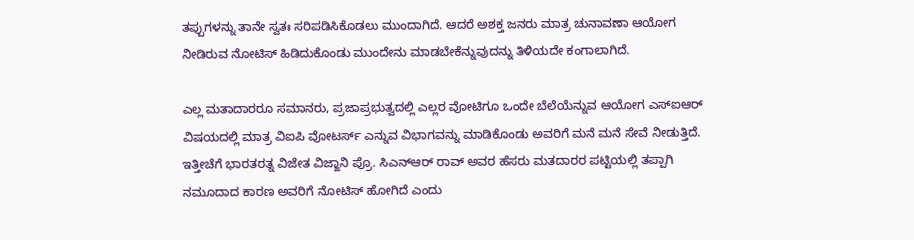ತಪ್ಪುಗಳನ್ನು ತಾನೇ ಸ್ವತಃ ಸರಿಪಡಿಸಿಕೊಡಲು ಮುಂದಾಗಿದೆ. ಆದರೆ ಅಶಕ್ತ ಜನರು ಮಾತ್ರ ಚುನಾವಣಾ ಆಯೋಗ ನೀಡಿರುವ ನೋಟಿಸ್ ಹಿಡಿದುಕೊಂಡು ಮುಂದೇನು ಮಾಡಬೇಕೆನ್ನುವುದನ್ನು ತಿಳಿಯದೇ ಕಂಗಾಲಾಗಿದೆ.

ಎಲ್ಲ ಮತಾದಾರರೂ ಸಮಾನರು, ಪ್ರಜಾಪ್ರಭುತ್ವದಲ್ಲಿ ಎಲ್ಲರ ವೋಟಿಗೂ ಒಂದೇ ಬೆಲೆಯೆನ್ನುವ ಆಯೋಗ ಎಸ್ಐಆರ್ ವಿಷಯದಲ್ಲಿ ಮಾತ್ರ ವಿಐಪಿ ವೋಟರ್ಸ್ ಎನ್ನುವ ವಿಭಾಗವನ್ನು ಮಾಡಿಕೊಂಡು ಅವರಿಗೆ ಮನೆ ಮನೆ ಸೇವೆ ನೀಡುತ್ತಿದೆ.
ಇತ್ತೀಚೆಗೆ ಭಾರತರತ್ನ ವಿಜೇತ ವಿಜ್ಙಾನಿ ಪ್ರೊ. ಸಿಎನ್ಆರ್ ರಾವ್ ಅವರ ಹೆಸರು ಮತದಾರರ ಪಟ್ಟಿಯಲ್ಲಿ ತಪ್ಪಾಗಿ ನಮೂದಾದ ಕಾರಣ ಅವರಿಗೆ ನೋಟಿಸ್ ಹೋಗಿದೆ ಎಂದು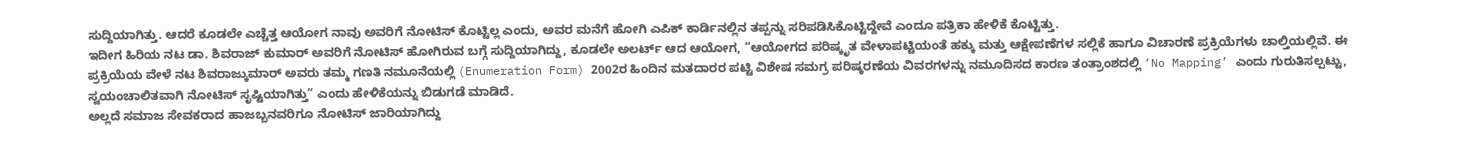ಸುದ್ದಿಯಾಗಿತ್ತು. ಆದರೆ ಕೂಡಲೇ ಎಚ್ಚೆತ್ತ ಆಯೋಗ ನಾವು ಅವರಿಗೆ ನೋಟಿಸ್ ಕೊಟ್ಟಿಲ್ಲ ಎಂದು, ಅವರ ಮನೆಗೆ ಹೋಗಿ ಎಪಿಕ್ ಕಾರ್ಡಿನಲ್ಲಿನ ತಪ್ಪನ್ನು ಸರಿಪಡಿಸಿಕೊಟ್ಟಿದ್ದೇವೆ ಎಂದೂ ಪತ್ರಿಕಾ ಹೇಳಿಕೆ ಕೊಟ್ಟಿತ್ತು.
ಇದೀಗ ಹಿರಿಯ ನಟ ಡಾ. ಶಿವರಾಜ್ ಕುಮಾರ್ ಅವರಿಗೆ ನೋಟಿಸ್ ಹೋಗಿರುವ ಬಗ್ಗೆ ಸುದ್ದಿಯಾಗಿದ್ದು, ಕೂಡಲೇ ಅಲರ್ಟ್ ಆದ ಆಯೋಗ, “ಆಯೋಗದ ಪರಿಷ್ಕೃತ ವೇಳಾಪಟ್ಟಿಯಂತೆ ಹಕ್ಕು ಮತ್ತು ಆಕ್ಷೇಪಣೆಗಳ ಸಲ್ಲಿಕೆ ಹಾಗೂ ವಿಚಾರಣೆ ಪ್ರಕ್ರಿಯೆಗಳು ಚಾಲ್ತಿಯಲ್ಲಿವೆ. ಈ ಪ್ರಕ್ರಿಯೆಯ ವೇಳೆ ನಟ ಶಿವರಾಜ್ಕುಮಾರ್ ಅವರು ತಮ್ಮ ಗಣತಿ ನಮೂನೆಯಲ್ಲಿ (Enumeration Form) 2002ರ ಹಿಂದಿನ ಮತದಾರರ ಪಟ್ಟಿ ವಿಶೇಷ ಸಮಗ್ರ ಪರಿಷ್ಕರಣೆಯ ವಿವರಗಳನ್ನು ನಮೂದಿಸದ ಕಾರಣ ತಂತ್ರಾಂಶದಲ್ಲಿ ‘No Mapping’ ಎಂದು ಗುರುತಿಸಲ್ಪಟ್ಟು, ಸ್ವಯಂಚಾಲಿತವಾಗಿ ನೋಟಿಸ್ ಸೃಷ್ಟಿಯಾಗಿತ್ತು” ಎಂದು ಹೇಳಿಕೆಯನ್ನು ಬಿಡುಗಡೆ ಮಾಡಿದೆ.
ಅಲ್ಲದೆ ಸಮಾಜ ಸೇವಕರಾದ ಹಾಜಬ್ಬನವರಿಗೂ ನೋಟಿಸ್ ಜಾರಿಯಾಗಿದ್ದು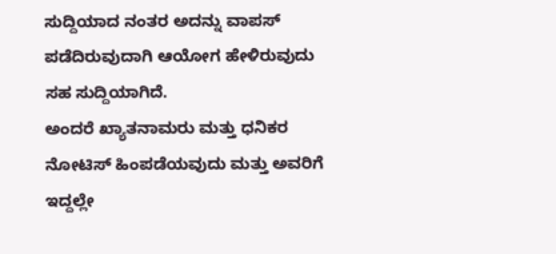ಸುದ್ದಿಯಾದ ನಂತರ ಅದನ್ನು ವಾಪಸ್ ಪಡೆದಿರುವುದಾಗಿ ಆಯೋಗ ಹೇಳಿರುವುದು ಸಹ ಸುದ್ದಿಯಾಗಿದೆ.
ಅಂದರೆ ಖ್ಯಾತನಾಮರು ಮತ್ತು ಧನಿಕರ ನೋಟಿಸ್ ಹಿಂಪಡೆಯವುದು ಮತ್ತು ಅವರಿಗೆ ಇದ್ದಲ್ಲೇ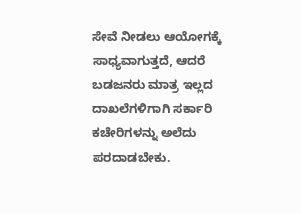ಸೇವೆ ನೀಡಲು ಆಯೋಗಕ್ಕೆ ಸಾಧ್ಯವಾಗುತ್ತದೆ, ಆದರೆ ಬಡಜನರು ಮಾತ್ರ ಇಲ್ಲದ ದಾಖಲೆಗಳಿಗಾಗಿ ಸರ್ಕಾರಿ ಕಚೇರಿಗಳನ್ನು ಅಲೆದು ಪರದಾಡಬೇಕು.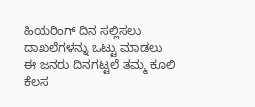ಹಿಯರಿಂಗ್ ದಿನ ಸಲ್ಲಿಸಲು ದಾಖಲೆಗಳನ್ನು ಒಟ್ಟು ಮಾಡಲು ಈ ಜನರು ದಿನಗಟ್ಟಲೆ ತಮ್ಮ ಕೂಲಿ ಕೆಲಸ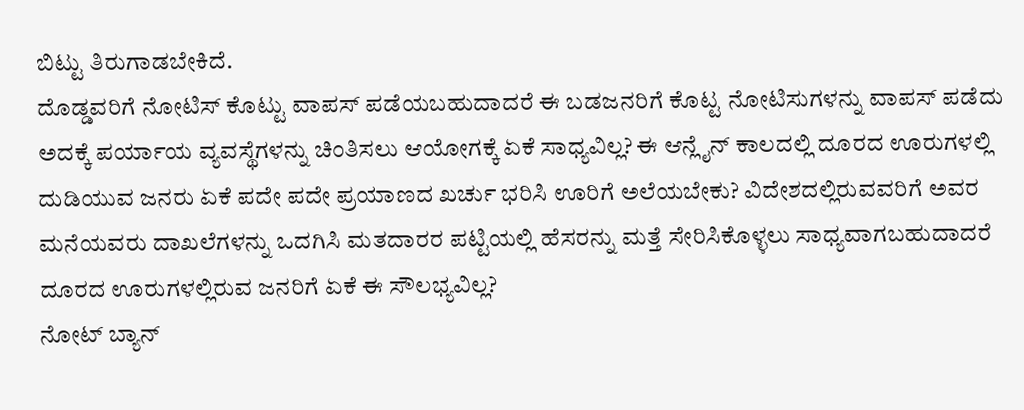ಬಿಟ್ಟು ತಿರುಗಾಡಬೇಕಿದೆ.
ದೊಡ್ಡವರಿಗೆ ನೋಟಿಸ್ ಕೊಟ್ಟು ವಾಪಸ್ ಪಡೆಯಬಹುದಾದರೆ ಈ ಬಡಜನರಿಗೆ ಕೊಟ್ಟ ನೋಟಿಸುಗಳನ್ನು ವಾಪಸ್ ಪಡೆದು ಅದಕ್ಕೆ ಪರ್ಯಾಯ ವ್ಯವಸ್ಥೆಗಳನ್ನು ಚಿಂತಿಸಲು ಆಯೋಗಕ್ಕೆ ಏಕೆ ಸಾಧ್ಯವಿಲ್ಲ? ಈ ಆನ್ಲೈನ್ ಕಾಲದಲ್ಲಿ ದೂರದ ಊರುಗಳಲ್ಲಿ ದುಡಿಯುವ ಜನರು ಏಕೆ ಪದೇ ಪದೇ ಪ್ರಯಾಣದ ಖರ್ಚು ಭರಿಸಿ ಊರಿಗೆ ಅಲೆಯಬೇಕು? ವಿದೇಶದಲ್ಲಿರುವವರಿಗೆ ಅವರ ಮನೆಯವರು ದಾಖಲೆಗಳನ್ನು ಒದಗಿಸಿ ಮತದಾರರ ಪಟ್ಟಿಯಲ್ಲಿ ಹೆಸರನ್ನು ಮತ್ತೆ ಸೇರಿಸಿಕೊಳ್ಳಲು ಸಾಧ್ಯವಾಗಬಹುದಾದರೆ ದೂರದ ಊರುಗಳಲ್ಲಿರುವ ಜನರಿಗೆ ಏಕೆ ಈ ಸೌಲಭ್ಯವಿಲ್ಲ?
ನೋಟ್ ಬ್ಯಾನ್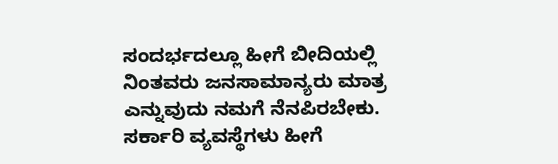ಸಂದರ್ಭದಲ್ಲೂ ಹೀಗೆ ಬೀದಿಯಲ್ಲಿ ನಿಂತವರು ಜನಸಾಮಾನ್ಯರು ಮಾತ್ರ ಎನ್ನುವುದು ನಮಗೆ ನೆನಪಿರಬೇಕು. ಸರ್ಕಾರಿ ವ್ಯವಸ್ಥೆಗಳು ಹೀಗೆ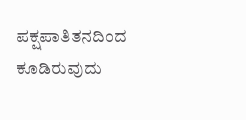ಪಕ್ಷಪಾತಿತನದಿಂದ ಕೂಡಿರುವುದು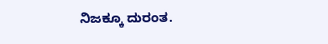ನಿಜಕ್ಕೂ ದುರಂತ.